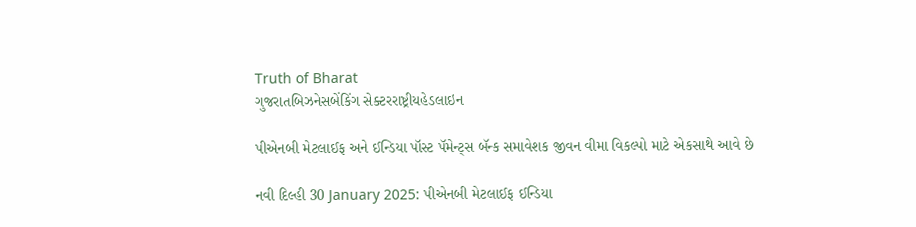Truth of Bharat
ગુજરાતબિઝનેસબેંકિંગ સેક્ટરરાષ્ટ્રીયહેડલાઇન

પીએનબી મેટલાઈફ અને ઈન્ડિયા પૉસ્ટ પૅમેન્ટ્સ બૅન્ક સમાવેશક જીવન વીમા વિકલ્પો માટે એકસાથે આવે છે

નવી દિલ્હી 30 January 2025: પીએનબી મેટલાઈફ ઈન્ડિયા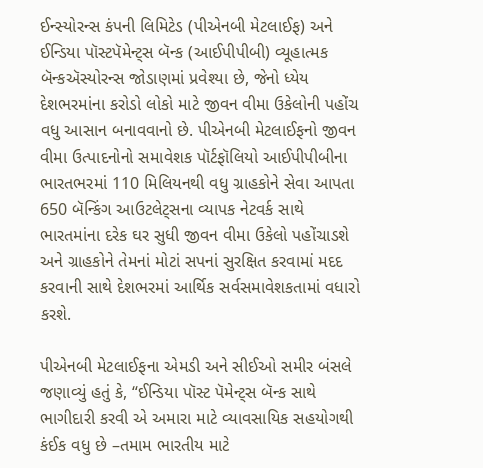ઈન્સ્યોરન્સ કંપની લિમિટેડ (પીએનબી મેટલાઈફ) અને ઈન્ડિયા પૉસ્ટપૅમેન્ટ્સ બૅન્ક (આઈપીપીબી) વ્યૂહાત્મક બૅન્કઍસ્યોરન્સ જોડાણમાં પ્રવેશ્યા છે, જેનો ધ્યેય દેશભરમાંના કરોડો લોકો માટે જીવન વીમા ઉકેલોની પહોંચ વધુ આસાન બનાવવાનો છે. પીએનબી મેટલાઈફનો જીવન વીમા ઉત્પાદનોનો સમાવેશક પૉર્ટફૉલિયો આઈપીપીબીના ભારતભરમાં 110 મિલિયનથી વધુ ગ્રાહકોને સેવા આપતા 650 બૅન્કિંગ આઉટલેટ્સના વ્યાપક નેટવર્ક સાથે ભારતમાંના દરેક ઘર સુધી જીવન વીમા ઉકેલો પહોંચાડશે અને ગ્રાહકોને તેમનાં મોટાં સપનાં સુરક્ષિત કરવામાં મદદ કરવાની સાથે દેશભરમાં આર્થિક સર્વસમાવેશકતામાં વધારો કરશે.

પીએનબી મેટલાઈફના એમડી અને સીઈઓ સમીર બંસલે જણાવ્યું હતું કે, “ઈન્ડિયા પૉસ્ટ પૅમેન્ટ્સ બૅન્ક સાથે ભાગીદારી કરવી એ અમારા માટે વ્યાવસાયિક સહયોગથી કંઈક વધુ છે –તમામ ભારતીય માટે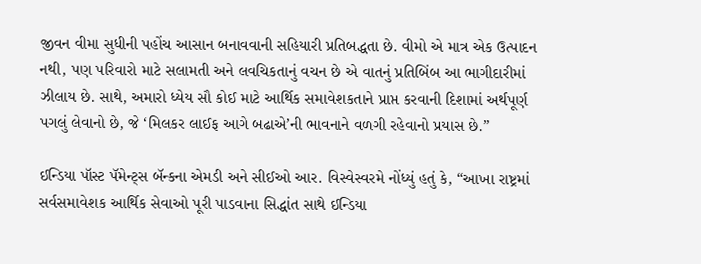જીવન વીમા સુધીની પહોંચ આસાન બનાવવાની સહિયારી પ્રતિબદ્ધતા છે. વીમો એ માત્ર એક ઉત્પાદન નથી, પણ પરિવારો માટે સલામતી અને લવચિકતાનું વચન છે એ વાતનું પ્રતિબિંબ આ ભાગીદારીમાં ઝીલાય છે. સાથે, અમારો ધ્યેય સૌ કોઈ માટે આર્થિક સમાવેશકતાને પ્રાપ્ત કરવાની દિશામાં અર્થપૂર્ણ પગલું લેવાનો છે, જે ‘મિલકર લાઈફ આગે બઢાએ’ની ભાવનાને વળગી રહેવાનો પ્રયાસ છે.”

ઈન્ડિયા પૉસ્ટ પૅમેન્ટ્સ બૅન્કના એમડી અને સીઈઓ આર. વિસ્વેસ્વરમે નોંધ્યું હતું કે, “આખા રાષ્ટ્રમાં સર્વસમાવેશક આર્થિક સેવાઓ પૂરી પાડવાના સિદ્ધાંત સાથે ઈન્ડિયા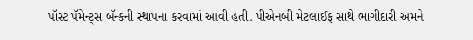પૉસ્ટ પૅમેન્ટ્સ બૅન્કની સ્થાપના કરવામાં આવી હતી. પીએનબી મેટલાઈફ સાથે ભાગીદારી અમને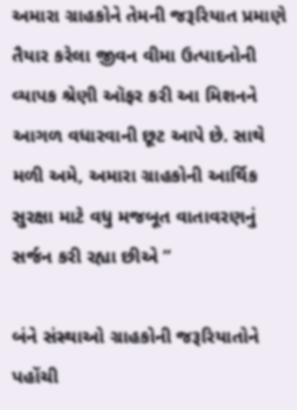અમારા ગ્રાહકોને તેમની જરૂરિયાત પ્રમાણે તૈયાર કરેલા જીવન વીમા ઉત્પાદનોની વ્યાપક શ્રેણી ઑફર કરી આ મિશનને આગળ વધારવાની છૂટ આપે છે. સાથે મળી અમે, અમારા ગ્રાહકોની આર્થિક સુરક્ષા માટે વધુ મજબૂત વાતાવરણનું સર્જન કરી રહ્યા છીએ ”

બંને સંસ્થાઓ ગ્રાહકોની જરૂરિયાતોને પહોંચી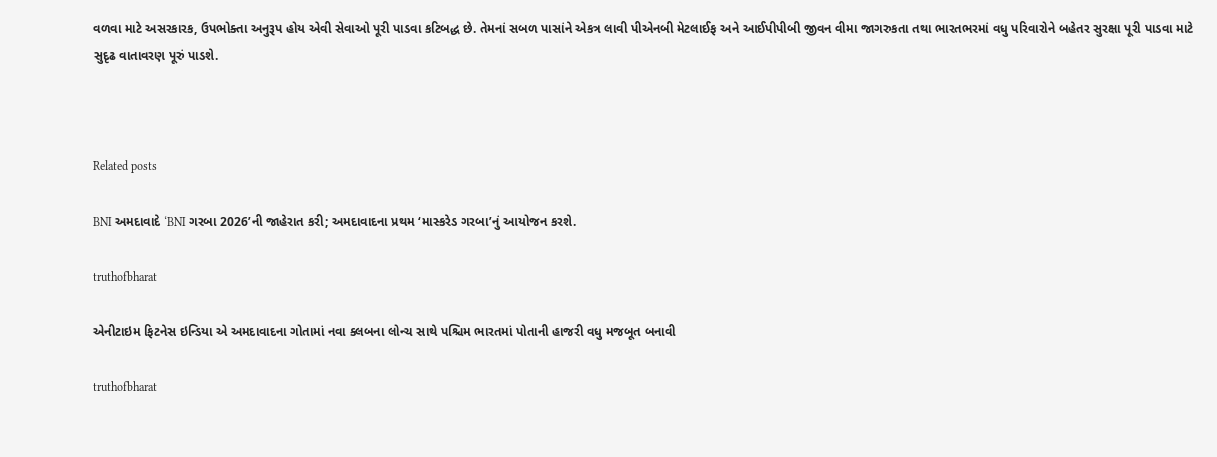વળવા માટે અસરકારક, ઉપભોક્તા અનુરૂપ હોય એવી સેવાઓ પૂરી પાડવા કટિબદ્ધ છે. તેમનાં સબળ પાસાંને એકત્ર લાવી પીએનબી મેટલાઈફ અને આઈપીપીબી જીવન વીમા જાગરુકતા તથા ભારતભરમાં વધુ પરિવારોને બહેતર સુરક્ષા પૂરી પાડવા માટે સુદૃઢ વાતાવરણ પૂરું પાડશે.



Related posts

BNI અમદાવાદે ‘BNI ગરબા 2026’ની જાહેરાત કરી; અમદાવાદના પ્રથમ ‘માસ્કરેડ ગરબા’નું આયોજન કરશે.

truthofbharat

એનીટાઇમ ફિટનેસ ઇન્ડિયા એ અમદાવાદના ગોતામાં નવા ક્લબના લોન્ચ સાથે પશ્ચિમ ભારતમાં પોતાની હાજરી વધુ મજબૂત બનાવી

truthofbharat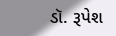ડૉ. રૂપેશ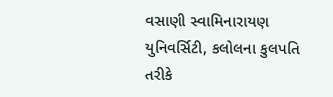વસાણી સ્વામિનારાયણ યુનિવર્સિટી, કલોલના કુલપતિ તરીકે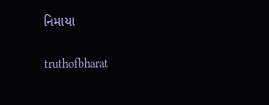નિમાયા

truthofbharat